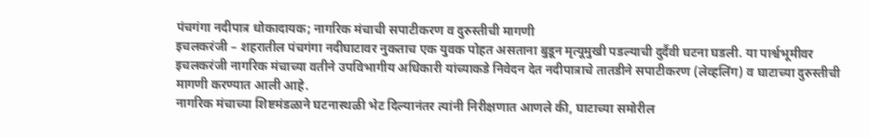पंचगंगा नदीपात्र धोकादायक; नागरिक मंचाची सपाटीकरण व दुरुस्तीची मागणी
इचलकरंजी – शहरातील पंचगंगा नदीघाटावर नुकताच एक युवक पोहत असताना बुडून मृत्यूमुखी पडल्याची दुर्दैवी घटना घडली. या पार्श्वभूमीवर इचलकरंजी नागरिक मंचाच्या वतीने उपविभागीय अधिकारी यांच्याकडे निवेदन देत नदीपात्राचे तातडीने सपाटीकरण (लेव्हलिंग) व घाटाच्या दुरुस्तीची मागणी करण्यात आली आहे.
नागरिक मंचाच्या शिष्टमंडळाने घटनास्थळी भेट दिल्यानंतर त्यांनी निरीक्षणात आणले की, घाटाच्या समोरील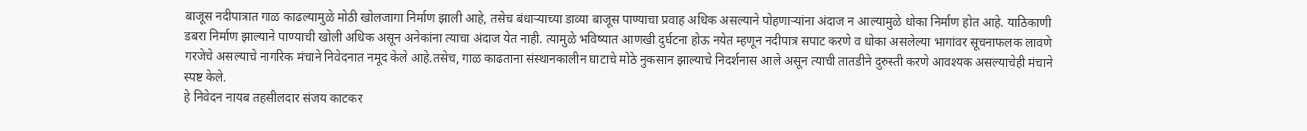बाजूस नदीपात्रात गाळ काढल्यामुळे मोठी खोलजागा निर्माण झाली आहे, तसेच बंधाऱ्याच्या डाव्या बाजूस पाण्याचा प्रवाह अधिक असल्याने पोहणाऱ्यांना अंदाज न आल्यामुळे धोका निर्माण होत आहे. याठिकाणी डबरा निर्माण झाल्याने पाण्याची खोली अधिक असून अनेकांना त्याचा अंदाज येत नाही. त्यामुळे भविष्यात आणखी दुर्घटना होऊ नयेत म्हणून नदीपात्र सपाट करणे व धोका असलेल्या भागांवर सूचनाफलक लावणे गरजेचे असल्याचे नागरिक मंचाने निवेदनात नमूद केले आहे.तसेच, गाळ काढताना संस्थानकालीन घाटाचे मोठे नुकसान झाल्याचे निदर्शनास आले असून त्याची तातडीने दुरुस्ती करणे आवश्यक असल्याचेही मंचाने स्पष्ट केले.
हे निवेदन नायब तहसीलदार संजय काटकर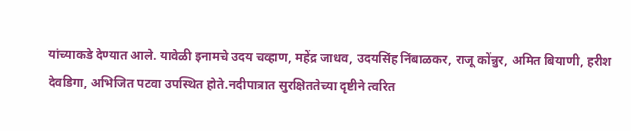यांच्याकडे देण्यात आले. यावेळी इनामचे उदय चव्हाण, महेंद्र जाधव, उदयसिंह निंबाळकर, राजू कोंन्नुर, अमित बियाणी, हरीश देवडिगा, अभिजित पटवा उपस्थित होते.नदीपात्रात सुरक्षिततेच्या दृष्टीने त्वरित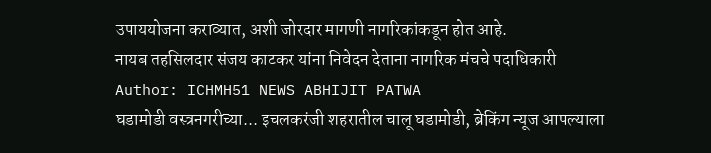उपाययोजना कराव्यात, अशी जोरदार मागणी नागरिकांकडून होत आहे.
नायब तहसिलदार संजय काटकर यांना निवेदन देताना नागरिक मंचचे पदाधिकारी
Author: ICHMH51 NEWS ABHIJIT PATWA
घडामोडी वस्त्रनगरीच्या... इचलकरंजी शहरातील चालू घडामोडी, ब्रेकिंग न्यूज आपल्याला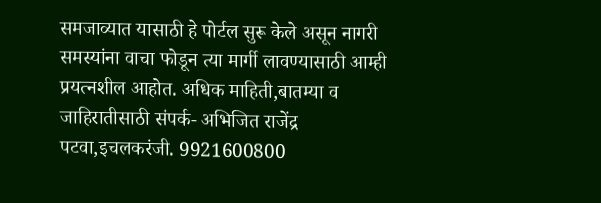समजाव्यात यासाठी हे पोर्टल सुरू केले असून नागरी समस्यांना वाचा फोडून त्या मार्गी लावण्यासाठी आम्ही प्रयत्नशील आहोत. अधिक माहिती,बातम्या व जाहिरातीसाठी संपर्क- अभिजित राजेंद्र पटवा,इचलकरंजी. 9921600800